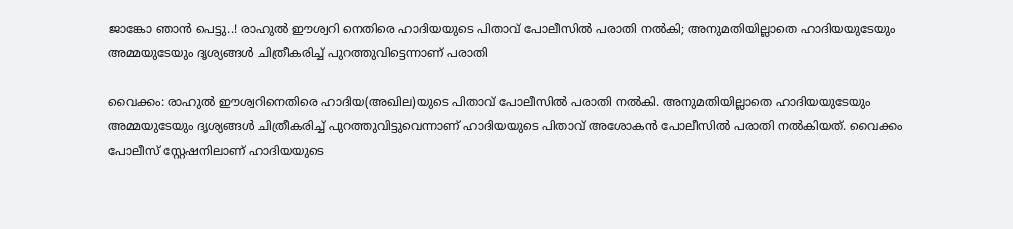ജാങ്കോ ഞാൻ പെട്ടു..! രാഹുൽ ഈശ്വറി നെതിരെ ഹാദിയയുടെ പിതാവ് പോലീസിൽ പരാതി നൽകി; അനുമതിയില്ലാതെ ഹാദിയയുടേയും അമ്മയുടേയും ദൃശ്യങ്ങൾ ചിത്രീകരിച്ച് പുറത്തുവിട്ടെന്നാണ് പരാതി

വൈക്കം: രാഹുൽ ഈശ്വറിനെതിരെ ഹാദിയ(അഖില)യുടെ പിതാവ് പോലീസിൽ പരാതി നൽകി. അനുമതിയില്ലാതെ ഹാദിയയുടേയും അമ്മയുടേയും ദൃശ്യങ്ങൾ ചിത്രീകരിച്ച് പുറത്തുവിട്ടുവെന്നാണ് ഹാദിയയുടെ പിതാവ് അശോകൻ പോലീസിൽ പരാതി നൽകിയത്. വൈക്കം പോലീസ് സ്റ്റേഷനിലാണ് ഹാദിയയുടെ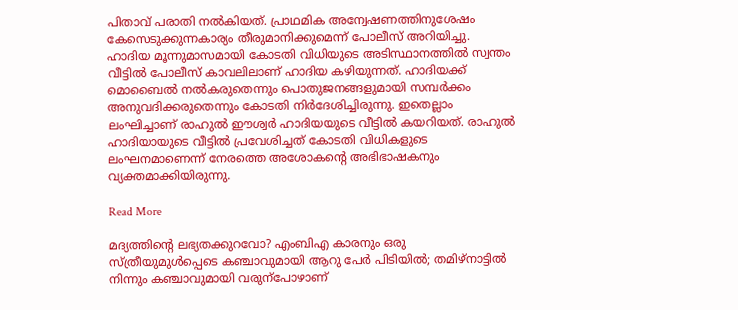പിതാവ് പരാതി നൽകിയത്. പ്രാഥമിക അന്വേഷണത്തിനുശേഷം കേസെടുക്കുന്നകാര്യം തീരുമാനിക്കുമെന്ന് പോലീസ് അറിയിച്ചു. ഹാദിയ മൂന്നുമാസമായി കോടതി വിധിയുടെ അടിസ്ഥാനത്തില്‍ സ്വന്തം വീട്ടില്‍ പോലീസ് കാവലിലാണ് ഹാദിയ കഴിയുന്നത്. ഹാദിയക്ക് മൊബൈല്‍ നല്‍കരുതെന്നും പൊതുജനങ്ങളുമായി സമ്പര്‍ക്കം അനുവദിക്കരുതെന്നും കോടതി നിര്‍ദേശിച്ചിരുന്നു. ഇതെല്ലാം ലംഘിച്ചാണ് രാഹുല്‍ ഈശ്വര്‍ ഹാദിയയുടെ വീട്ടില്‍ കയറിയത്. രാഹുൽ ഹാദിയായുടെ വീട്ടില്‍ പ്രവേശിച്ചത് കോടതി വിധികളുടെ ലംഘനമാണെന്ന് നേരത്തെ അശോകന്‍റെ അഭിഭാഷകനും വ്യക്തമാക്കിയിരുന്നു.

Read More

മദ്യത്തിന്‍റെ ലഭ്യതക്കുറവോ? എംബിഎ കാരനും ഒരു സ്ത്രീയുമുൾപ്പെടെ കഞ്ചാവുമായി ആറു പേർ പിടിയിൽ; തമിഴ്നാട്ടിൽ നിന്നും കഞ്ചാവുമായി വരുന്പോഴാണ്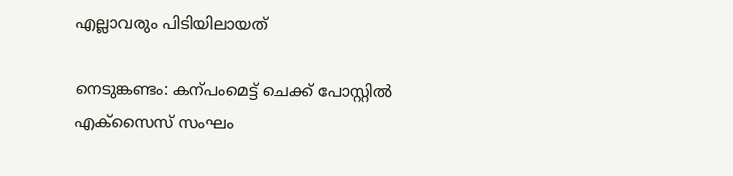എല്ലാവരും പിടിയിലായത്

നെടുങ്കണ്ടം: കന്പംമെട്ട് ചെക്ക് പോസ്റ്റിൽ എക്സൈസ് സംഘം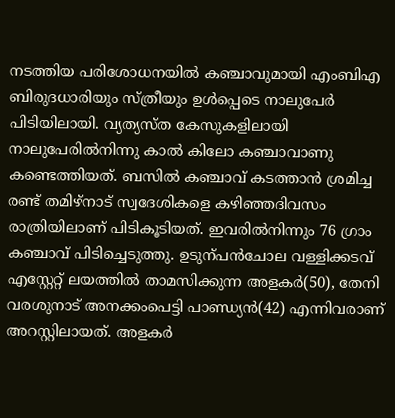നടത്തിയ പരിശോധനയിൽ കഞ്ചാവുമായി എംബിഎ ബിരുദധാരിയും സ്ത്രീയും ഉൾപ്പെടെ നാലുപേർ പിടിയിലായി. വ്യത്യസ്ത കേസുകളിലായി നാലുപേരിൽനിന്നു കാൽ കിലോ കഞ്ചാവാണു കണ്ടെത്തിയത്. ബസിൽ കഞ്ചാവ് കടത്താൻ ശ്രമിച്ച രണ്ട് തമിഴ്നാട് സ്വദേശികളെ കഴിഞ്ഞദിവസം രാത്രിയിലാണ് പിടികൂടിയത്. ഇവരിൽനിന്നും 76 ഗ്രാം കഞ്ചാവ് പിടിച്ചെടുത്തു. ഉടുന്പൻചോല വള്ളിക്കടവ് എസ്റ്റേറ്റ് ലയത്തിൽ താമസിക്കുന്ന അളകർ(50), തേനി വരശുനാട് അനക്കംപെട്ടി പാണ്ഡ്യൻ(42) എന്നിവരാണ് അറസ്റ്റിലായത്. അളകർ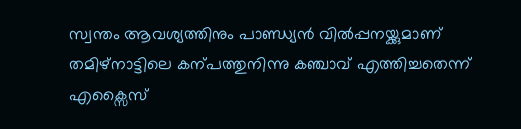സ്വന്തം ആവശ്യത്തിനും പാണ്ഡ്യൻ വിൽപ്പനയ്ക്കുമാണ് തമിഴ്നാട്ടിലെ കന്പത്തുനിന്നു കഞ്ചാവ് എത്തിച്ചതെന്ന് എക്സൈസ്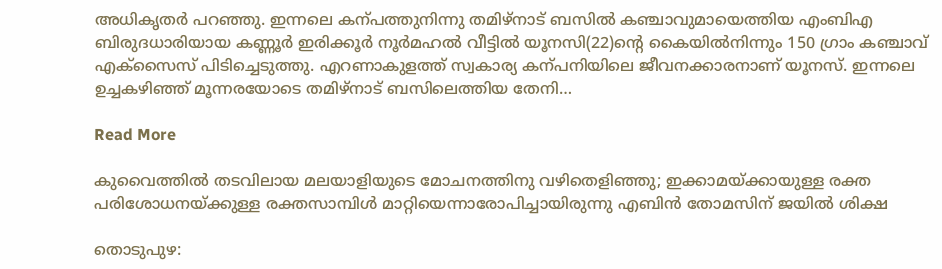അധികൃതർ പറഞ്ഞു. ഇന്നലെ കന്പത്തുനിന്നു തമിഴ്നാട് ബസിൽ കഞ്ചാവുമായെത്തിയ എംബിഎ ബിരുദധാരിയായ കണ്ണൂർ ഇരിക്കൂർ നൂർമഹൽ വീട്ടിൽ യൂനസി(22)ന്‍റെ കൈയിൽനിന്നും 150 ഗ്രാം കഞ്ചാവ് എക്സൈസ് പിടിച്ചെടുത്തു. എറണാകുളത്ത് സ്വകാര്യ കന്പനിയിലെ ജീവനക്കാരനാണ് യൂനസ്. ഇന്നലെ ഉച്ചകഴിഞ്ഞ് മൂന്നരയോടെ തമിഴ്നാട് ബസിലെത്തിയ തേനി…

Read More

കുവൈത്തിൽ തടവിലായ മലയാളിയുടെ മോചനത്തിനു വഴിതെളിഞ്ഞു; ഇക്കാമയ്ക്കായുള്ള രക്ത പരിശോധനയ്ക്കുള്ള രക്തസാമ്പിള്‍ മാറ്റിയെന്നാരോപിച്ചായിരുന്നു എബിൻ തോമസിന് ജയിൽ ശിക്ഷ

തൊടുപുഴ: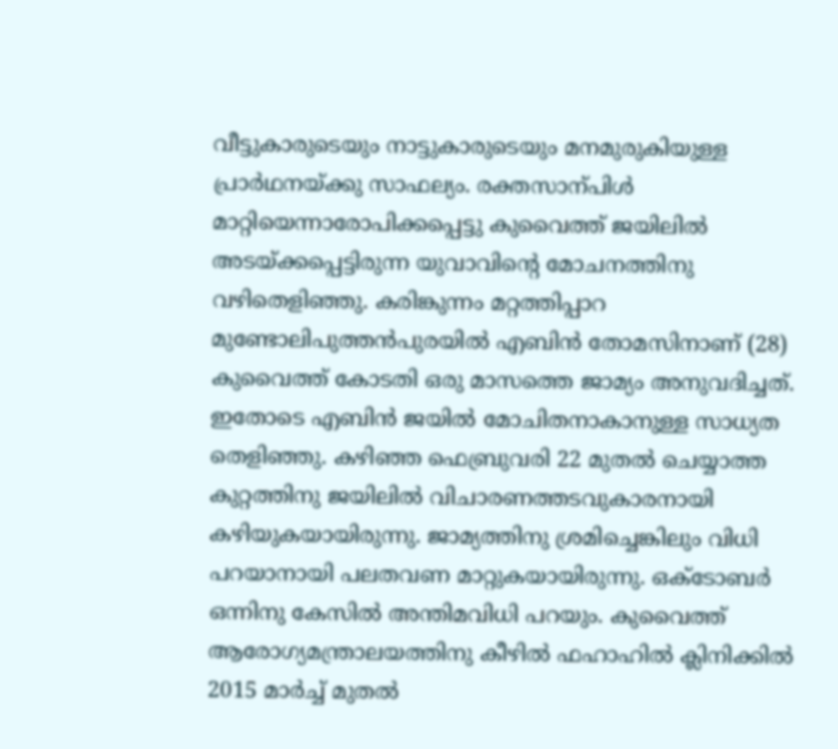വീട്ടുകാരുടെയും നാട്ടുകാരുടെയും മനമുരുകിയുള്ള പ്രാർഥനയ്ക്കു സാഫല്യം. രക്തസാന്പിൾ മാറ്റിയെന്നാരോപിക്കപ്പെട്ടു കുവൈത്ത് ജയിലിൽ അടയ്ക്കപ്പെട്ടിരുന്ന യുവാവിന്‍റെ മോചനത്തിനു വഴിതെളിഞ്ഞു. കരിങ്കുന്നം മറ്റത്തിപ്പാറ മുണ്ടോലിപുത്തൻപുരയിൽ എബിൻ തോമസിനാണ് (28) കുവൈത്ത് കോടതി ഒരു മാസത്തെ ജാമ്യം അനുവദിച്ചത്. ഇതോടെ എബിൻ ജയിൽ മോചിതനാകാനുള്ള സാധ്യത തെളിഞ്ഞു. കഴിഞ്ഞ ഫെബ്രുവരി 22 മുതൽ ചെയ്യാത്ത കുറ്റത്തിനു ജയിലിൽ വിചാരണത്തടവുകാരനായി കഴിയുകയായിരുന്നു. ജാമ്യത്തിനു ശ്രമിച്ചെങ്കിലും വിധി പറയാനായി പലതവണ മാറ്റുകയായിരുന്നു. ഒക്ടോബർ ഒന്നിനു കേസിൽ അന്തിമവിധി പറയും. കുവൈത്ത് ആരോഗ്യമന്ത്രാലയത്തിനു കീഴിൽ ഫഹാഹിൽ ക്ലിനിക്കിൽ 2015 മാർച്ച് മുതൽ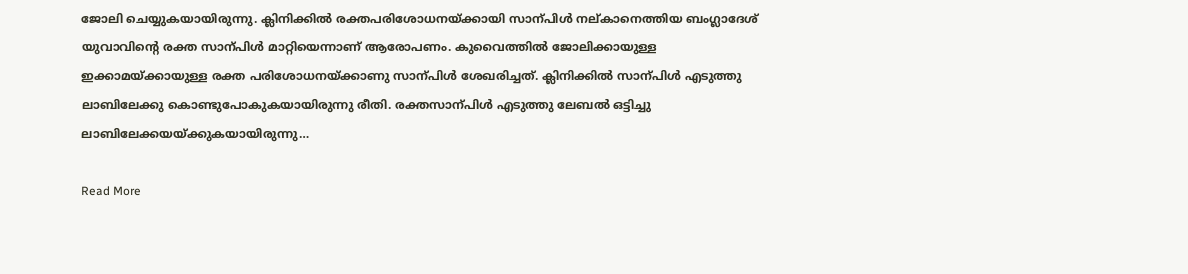ജോലി ചെയ്യുകയായിരുന്നു. ക്ലിനിക്കിൽ രക്തപരിശോധനയ്ക്കായി സാന്പിൾ നല്കാനെത്തിയ ബംഗ്ലാദേശ് യുവാവിന്‍റെ രക്ത സാന്പിൾ മാറ്റിയെന്നാണ് ആരോപണം. കുവൈത്തിൽ ജോലിക്കായുള്ള ഇക്കാമയ്ക്കായുള്ള രക്ത പരിശോധനയ്ക്കാണു സാന്പിൾ ശേഖരിച്ചത്. ക്ലിനിക്കിൽ സാന്പിൾ എടുത്തു ലാബിലേക്കു കൊണ്ടുപോകുകയായിരുന്നു രീതി. രക്തസാന്പിൾ എടുത്തു ലേബൽ ഒട്ടിച്ചു ലാബിലേക്കയയ്ക്കുകയായിരുന്നു…

Read More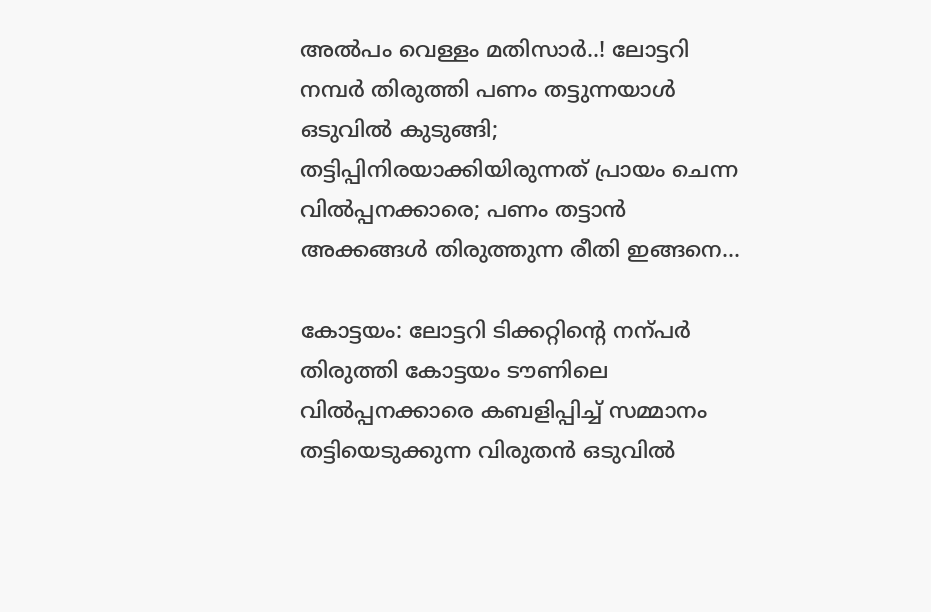അൽപം വെള്ളം മതിസാർ..! ലോട്ടറി നമ്പര്‍ തിരുത്തി പണം തട്ടുന്നയാൾ ഒടുവിൽ കുടുങ്ങി; തട്ടിപ്പിനിരയാക്കിയിരുന്നത് പ്രായം ചെന്ന വിൽപ്പനക്കാരെ; പണം തട്ടാൻ അക്കങ്ങൾ തിരുത്തുന്ന രീതി ഇങ്ങനെ…

കോട്ടയം: ലോട്ടറി ടിക്കറ്റിന്‍റെ നന്പർ തിരുത്തി കോട്ടയം ടൗണിലെ വിൽപ്പനക്കാരെ കബളിപ്പിച്ച് സമ്മാനം തട്ടിയെടുക്കുന്ന വിരുതൻ ഒടുവിൽ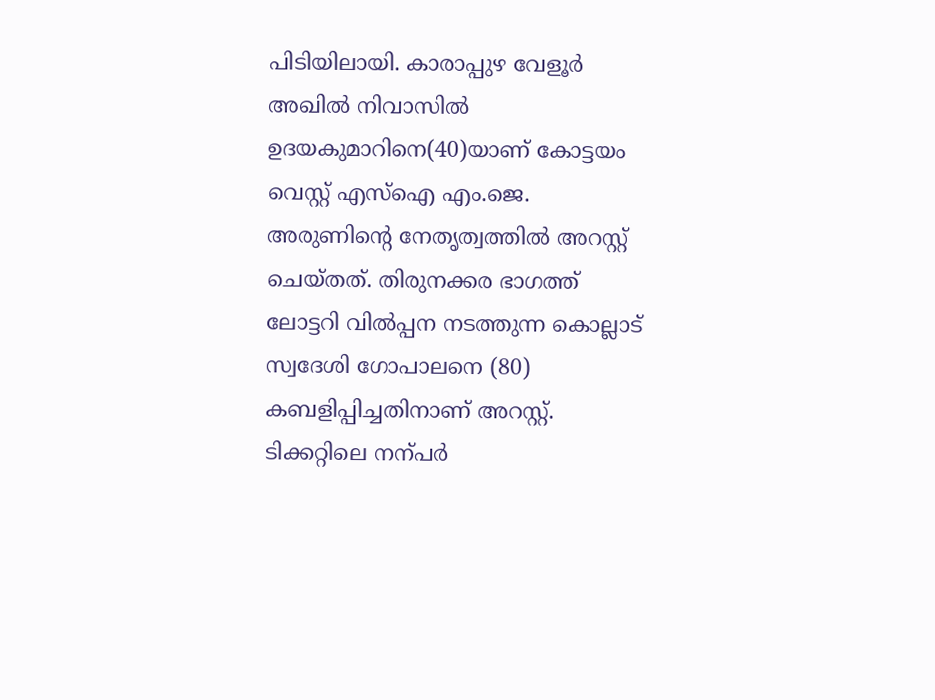പിടിയിലായി. കാരാപ്പുഴ വേളൂർ അഖിൽ നിവാസിൽ ഉദയകുമാറിനെ(40)യാണ് കോട്ടയം വെസ്റ്റ് എസ്ഐ എം.ജെ. അരുണിന്‍റെ നേതൃത്വത്തിൽ അറസ്റ്റ് ചെയ്തത്. തിരുനക്കര ഭാഗത്ത് ലോട്ടറി വിൽപ്പന നടത്തുന്ന കൊല്ലാട് സ്വദേശി ഗോപാലനെ (80) കബളിപ്പിച്ചതിനാണ് അറസ്റ്റ്. ടിക്കറ്റിലെ നന്പർ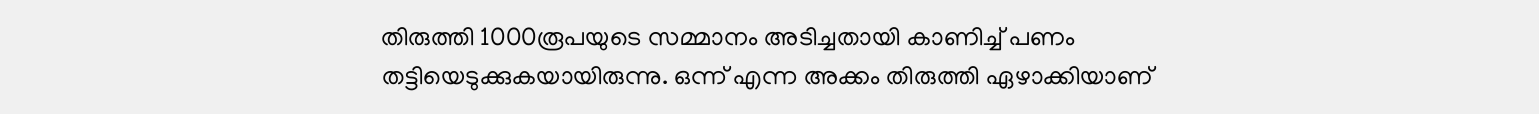തിരുത്തി 1000രൂപയുടെ സമ്മാനം അടിച്ചതായി കാണിച്ച് പണം തട്ടിയെടുക്കുകയായിരുന്നു. ഒന്ന് എന്ന അക്കം തിരുത്തി ഏഴാക്കിയാണ്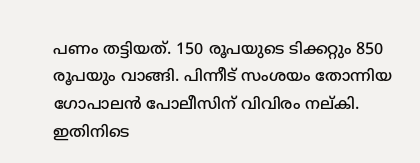പണം തട്ടിയത്. 150 രൂപയുടെ ടിക്കറ്റും 850 രൂപയും വാങ്ങി. പിന്നീട് സംശയം തോന്നിയ ഗോപാലൻ പോലീസിന് വിവിരം നല്കി. ഇതിനിടെ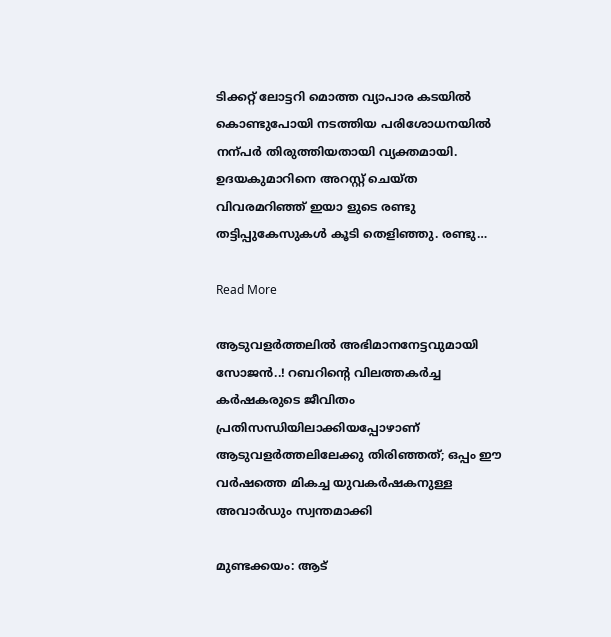ടിക്കറ്റ് ലോട്ടറി മൊത്ത വ്യാപാര കടയിൽ കൊണ്ടുപോയി നടത്തിയ പരിശോധനയിൽ നന്പർ തിരുത്തിയതായി വ്യക്തമായി. ഉദയകുമാറിനെ അറസ്റ്റ് ചെയ്ത വിവരമറിഞ്ഞ് ഇയാ ളുടെ രണ്ടു തട്ടിപ്പുകേസുകൾ കൂടി തെളിഞ്ഞു. രണ്ടു…

Read More

ആടുവളർത്തലിൽ അഭിമാനനേട്ടവുമായി സോജൻ..! റബറിന്‍റെ വിലത്തകർച്ച കർഷകരുടെ ജീവിതം പ്രതിസന്ധിയിലാക്കിയപ്പോഴാണ് ആടുവളർത്തലിലേക്കു തിരിഞ്ഞത്; ഒപ്പം ഈ വർഷത്തെ മികച്ച യുവകർഷകനുള്ള അവാർഡും സ്വന്തമാക്കി

മുണ്ടക്കയം: ആട്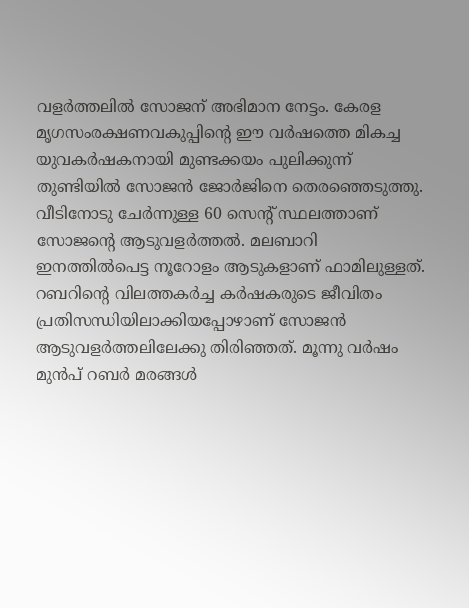വളർത്തലിൽ സോജന് അഭിമാന നേട്ടം. കേരള മൃഗസംരക്ഷണവകുപ്പിന്‍റെ ഈ വർഷത്തെ മികച്ച യുവകർഷകനായി മുണ്ടക്കയം പുലിക്കുന്ന് തുണ്ടിയിൽ സോജൻ ജോർജിനെ തെരഞ്ഞെടുത്തു. വീടിനോടു ചേർന്നുള്ള 60 സെന്‍റ് സ്ഥലത്താണ് സോജന്‍റെ ആടുവളർത്തൽ. മലബാറി ഇനത്തിൽപെട്ട നൂറോളം ആടുകളാണ് ഫാമിലുള്ളത്. റബറിന്‍റെ വിലത്തകർച്ച കർഷകരുടെ ജീവിതം പ്രതിസന്ധിയിലാക്കിയപ്പോഴാണ് സോജൻ ആടുവളർത്തലിലേക്കു തിരിഞ്ഞത്. മൂന്നു വർഷം മുൻപ് റബർ മരങ്ങൾ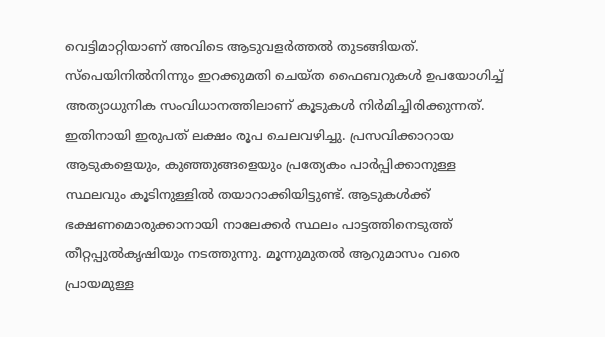വെട്ടിമാറ്റിയാണ് അവിടെ ആടുവളർത്തൽ തുടങ്ങിയത്. സ്പെയിനിൽനിന്നും ഇറക്കുമതി ചെയ്ത ഫൈബറുകൾ ഉപയോഗിച്ച് അത്യാധുനിക സംവിധാനത്തിലാണ് കൂടുകൾ നിർമിച്ചിരിക്കുന്നത്. ഇതിനായി ഇരുപത് ലക്ഷം രൂപ ചെലവഴിച്ചു. പ്രസവിക്കാറായ ആടുകളെയും, കുഞ്ഞുങ്ങളെയും പ്രത്യേകം പാർപ്പിക്കാനുള്ള സ്ഥലവും കൂടിനുള്ളിൽ തയാറാക്കിയിട്ടുണ്ട്. ആടുകൾക്ക് ഭക്ഷണമൊരുക്കാനായി നാലേക്കർ സ്ഥലം പാട്ടത്തിനെടുത്ത് തീറ്റപ്പുൽകൃഷിയും നടത്തുന്നു. മൂന്നുമുതൽ ആറുമാസം വരെ പ്രായമുള്ള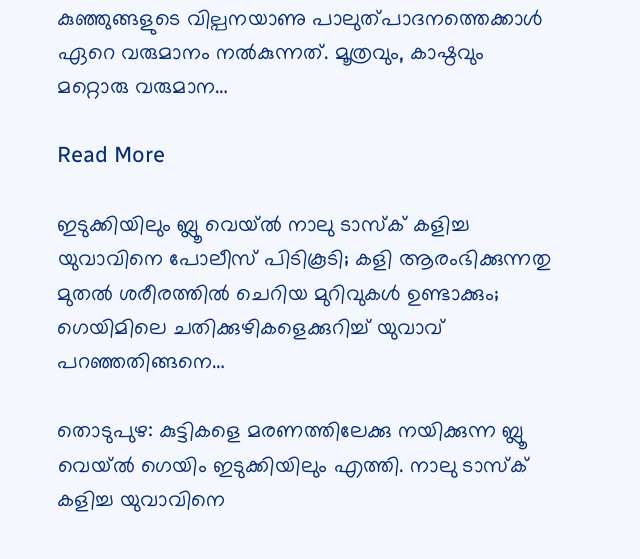കുഞ്ഞുങ്ങളുടെ വില്പനയാണു പാലുത്പാദനത്തെക്കാൾ ഏറെ വരുമാനം നൽകുന്നത്. മൂത്രവും, കാഷ്ഠവും മറ്റൊരു വരുമാന…

Read More

ഇടുക്കിയിലും ബ്ലൂ വെയ്ൽ നാലു ടാസ്ക് കളിച്ച യുവാവിനെ പോലീസ് പിടികൂടി; കളി ആരംഭിക്കുന്നതു മുതൽ ശരീരത്തിൽ ചെറിയ മുറിവുകൾ ഉണ്ടാക്കും; ഗെയിമിലെ ചതിക്കുഴികളെക്കുറിച്ച് യുവാവ് പറഞ്ഞതിങ്ങനെ…

തൊടുപുഴ: കുട്ടികളെ മരണത്തിലേക്കു നയിക്കുന്ന ബ്ലൂ വെയ്ൽ ഗെയിം ഇടുക്കിയിലും എത്തി. നാലു ടാസ്ക് കളിച്ച യുവാവിനെ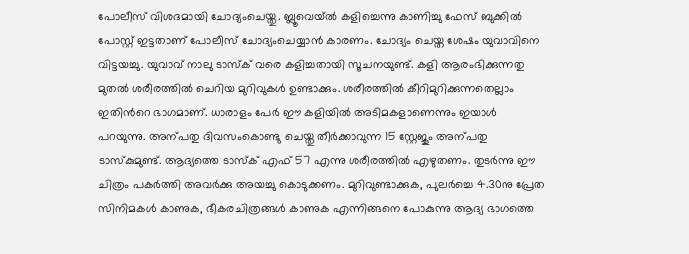പോലീസ് വിശദമായി ചോദ്യംചെയ്തു. ബ്ലൂവെയ്ൽ കളിച്ചെന്നു കാണിച്ചു ഫേസ് ബുക്കിൽ പോസ്റ്റ് ഇട്ടതാണ് പോലീസ് ചോദ്യംചെയ്യാൻ കാരണം. ചോദ്യം ചെയ്ത ശേഷം യുവാവിനെ വിട്ടയച്ചു. യുവാവ് നാലു ടാസ്ക് വരെ കളിച്ചതായി സൂചനയുണ്ട്. കളി ആരംഭിക്കുന്നതു മുതൽ ശരീരത്തിൽ ചെറിയ മുറിവുകൾ ഉണ്ടാക്കും. ശരീരത്തിൽ കീറിമുറിക്കുന്നതെല്ലാം ഇതിന്‍റെ ഭാഗമാണ്. ധാരാളം പേർ ഈ കളിയിൽ അടിമകളാണെന്നും ഇയാൾ പറയുന്നു. അന്പതു ദിവസംകൊണ്ടു ചെയ്തു തീർക്കാവുന്ന 15 സ്റ്റേജും അന്പതു ടാസ്കുമുണ്ട്. ആദ്യത്തെ ടാസ്ക് എഫ് 57 എന്നു ശരീരത്തിൽ എഴുതണം. തുടർന്നു ഈ ചിത്രം പകർത്തി അവർക്കു അയച്ചു കൊടുക്കണം. മുറിവുണ്ടാക്കുക, പുലർച്ചെ 4.30നു പ്രേത സിനിമകൾ കാണുക, ഭീകരചിത്രങ്ങൾ കാണുക എന്നിങ്ങനെ പോകുന്നു ആദ്യ ഭാഗത്തെ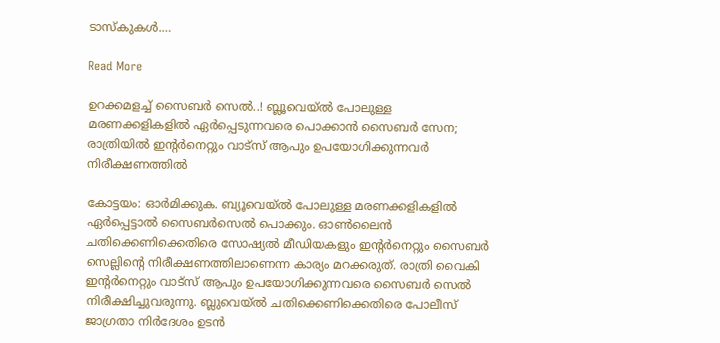ടാസ്കുകൾ.…

Read More

ഉറക്കമളച്ച് സൈബർ സെൽ..! ബ്ലൂവെയ്ൽ പോലുള്ള മരണക്കളികളിൽ ഏർപ്പെടുന്നവരെ പൊക്കാൻ സൈബർ സേന; രാത്രിയിൽ ഇന്‍റർനെറ്റും വാട്സ് ആപും ഉപയോഗിക്കുന്നവർ നിരീക്ഷണത്തിൽ

കോട്ടയം: ഓർമിക്കുക. ബ്യൂവെയ്ൽ പോലുള്ള മരണക്കളികളിൽ ഏർപ്പെട്ടാൽ സൈബർസെൽ പൊക്കും. ഓണ്‍ലൈൻ ചതിക്കെണിക്കെതിരെ സോഷ്യൽ മീഡിയകളും ഇന്‍റർനെറ്റും സൈബർ സെല്ലിന്‍റെ നിരീക്ഷണത്തിലാണെന്ന കാര്യം മറക്കരുത്. രാത്രി വൈകി ഇന്‍റർനെറ്റും വാട്സ് ആപും ഉപയോഗിക്കുന്നവരെ സൈബർ സെൽ നിരീക്ഷിച്ചുവരുന്നു. ബ്ലുവെയ്ൽ ചതിക്കെണിക്കെതിരെ പോലീസ് ജാഗ്രതാ നിർദേശം ഉടൻ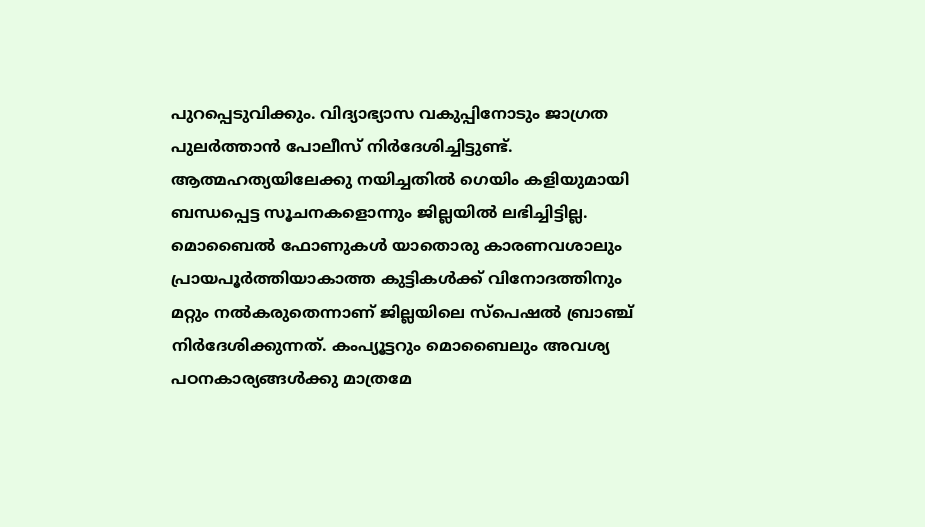പുറപ്പെടുവിക്കും. വിദ്യാഭ്യാസ വകുപ്പിനോടും ജാഗ്രത പുലർത്താൻ പോലീസ് നിർദേശിച്ചിട്ടുണ്ട്. ആത്മഹത്യയിലേക്കു നയിച്ചതിൽ ഗെയിം കളിയുമായി ബന്ധപ്പെട്ട സൂചനകളൊന്നും ജില്ലയിൽ ലഭിച്ചിട്ടില്ല. മൊബൈൽ ഫോണുകൾ യാതൊരു കാരണവശാലും പ്രായപൂർത്തിയാകാത്ത കുട്ടികൾക്ക് വിനോദത്തിനും മറ്റും നൽകരുതെന്നാണ് ജില്ലയിലെ സ്പെഷൽ ബ്രാഞ്ച് നിർദേശിക്കുന്നത്. കംപ്യൂട്ടറും മൊബൈലും അവശ്യ പഠനകാര്യങ്ങൾക്കു മാത്രമേ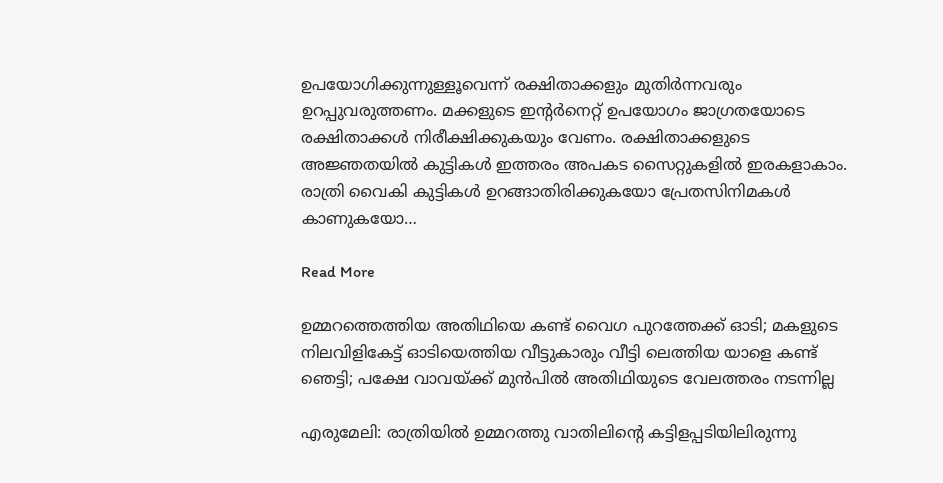ഉപയോഗിക്കുന്നുള്ളൂവെന്ന് രക്ഷിതാക്കളും മുതിർന്നവരും ഉറപ്പുവരുത്തണം. മക്കളുടെ ഇന്‍റർനെറ്റ് ഉപയോഗം ജാഗ്രതയോടെ രക്ഷിതാക്കൾ നിരീക്ഷിക്കുകയും വേണം. രക്ഷിതാക്കളുടെ അജ്ഞതയിൽ കുട്ടികൾ ഇത്തരം അപകട സൈറ്റുകളിൽ ഇരകളാകാം. രാത്രി വൈകി കുട്ടികൾ ഉറങ്ങാതിരിക്കുകയോ പ്രേതസിനിമകൾ കാണുകയോ…

Read More

ഉമ്മറത്തെത്തിയ അതിഥിയെ കണ്ട് വൈഗ പുറത്തേക്ക് ഓടി; മകളുടെ നിലവിളികേട്ട് ഓടിയെത്തിയ വീട്ടുകാരും വീട്ടി ലെത്തിയ യാളെ കണ്ട് ഞെട്ടി; പക്ഷേ വാവയ്ക്ക് മുൻപിൽ അതിഥിയുടെ വേലത്തരം നടന്നില്ല

എരുമേലി: രാത്രിയിൽ ഉമ്മറത്തു വാതിലിന്‍റെ കട്ടിളപ്പടിയിലിരുന്നു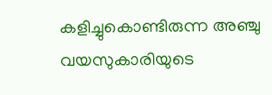കളിച്ചുകൊണ്ടിരുന്ന അഞ്ചു വയസുകാരിയുടെ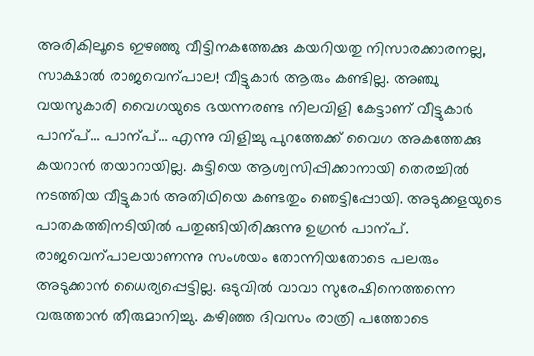അരികിലൂടെ ഇഴഞ്ഞു വീട്ടിനകത്തേക്കു കയറിയതു നിസാരക്കാരനല്ല, സാക്ഷാൽ രാജവെന്പാല! വീട്ടുകാർ ആരും കണ്ടില്ല. അഞ്ചു വയസുകാരി വൈഗയുടെ ഭയന്നരണ്ട നിലവിളി കേട്ടാണ് വീട്ടുകാർ പാന്പ്… പാന്പ്… എന്നു വിളിച്ചു പുറത്തേക്ക് വൈഗ അകത്തേക്കു കയറാൻ തയാറായില്ല. കുട്ടിയെ ആശ്വസിപ്പിക്കാനായി തെരച്ചിൽ നടത്തിയ വീട്ടുകാർ അതിഥിയെ കണ്ടതും ഞെട്ടിപ്പോയി. അടുക്കളയുടെ പാതകത്തിനടിയിൽ പതുങ്ങിയിരിക്കുന്നു ഉഗ്രൻ പാന്പ്. രാജവെന്പാലയാണന്നു സംശയം തോന്നിയതോടെ പലരും അടുക്കാൻ ധൈര്യപ്പെട്ടില്ല. ഒടുവിൽ വാവാ സുരേഷിനെത്തന്നെ വരുത്താൻ തീരുമാനിച്ചു. കഴിഞ്ഞ ദിവസം രാത്രി പത്തോടെ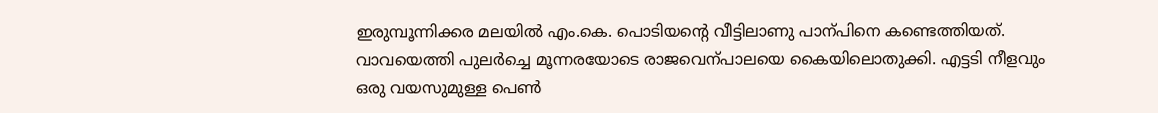ഇരുമ്പൂന്നിക്കര മലയിൽ എം.കെ. പൊടിയന്‍റെ വീട്ടിലാണു പാന്പിനെ കണ്ടെത്തിയത്. വാവയെത്തി പുലർച്ചെ മൂന്നരയോടെ രാജവെന്പാലയെ കൈയിലൊതുക്കി. എട്ടടി നീളവും ഒരു വയസുമുള്ള പെൺ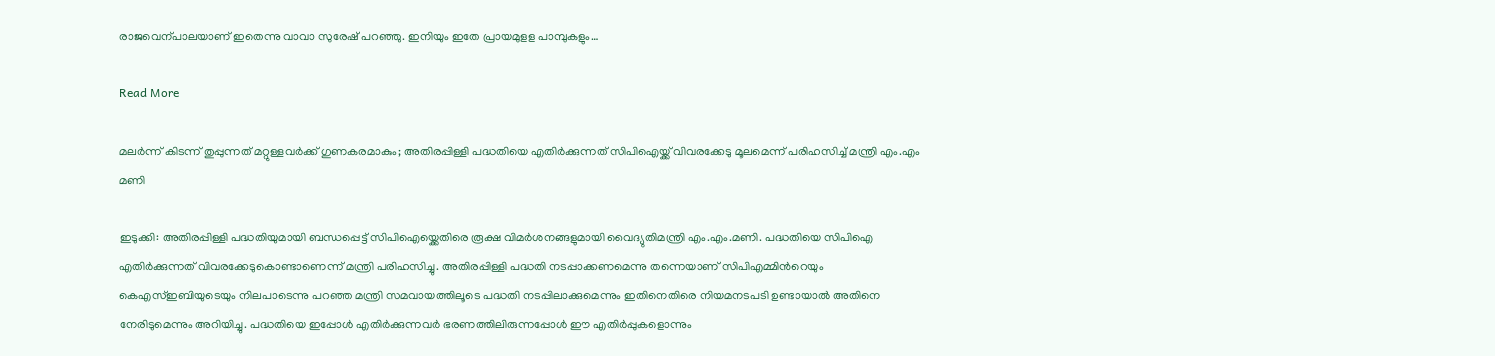രാജവെന്പാലയാണ് ഇതെന്നു വാവാ സുരേഷ് പറഞ്ഞു. ഇനിയും ഇതേ പ്രായമുളള പാമ്പുകളും…

Read More

മലർന്ന് കിടന്ന് തുപ്പുന്നത് മറ്റുള്ളവർക്ക് ഗുണകരമാകും; അതിരപ്പിള്ളി പദ്ധതിയെ എതിർക്കുന്നത് സിപിഐയ്ക്ക് വിവരക്കേടു മൂലമെന്ന് പരിഹസിച്ച് മന്ത്രി എം.എം മണി

ഇടുക്കി: അതിരപ്പിള്ളി പദ്ധതിയുമായി ബന്ധപ്പെട്ട് സിപിഐയ്ക്കെതിരെ രൂക്ഷ വിമർശനങ്ങളുമായി വൈദ്യുതിമന്ത്രി എം.എം.മണി. പദ്ധതിയെ സിപിഐ എതിർക്കുന്നത് വിവരക്കേടുകൊണ്ടാണെന്ന് മന്ത്രി പരിഹസിച്ചു. അതിരപ്പിള്ളി പദ്ധതി നടപ്പാക്കണമെന്നു തന്നെയാണ് സിപിഎമ്മിന്‍റെയും കെഎസ്ഇബിയുടെയും നിലപാടെന്നു പറഞ്ഞ മന്ത്രി സമവായത്തിലൂടെ പദ്ധതി നടപ്പിലാക്കുമെന്നും ഇതിനെതിരെ നിയമനടപടി ഉണ്ടായാൽ അതിനെ നേരിടുമെന്നും അറിയിച്ചു. പദ്ധതിയെ ഇപ്പോൾ എതിർക്കുന്നവർ ഭരണത്തിലിരുന്നപ്പോൾ ഈ എതിർപ്പുകളൊന്നും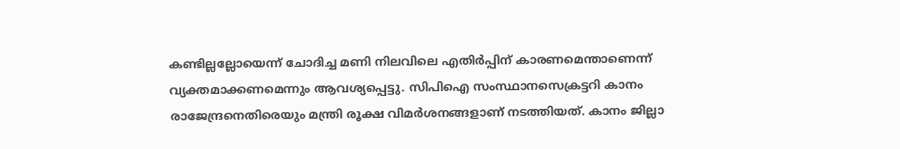കണ്ടില്ലല്ലോയെന്ന് ചോദിച്ച മണി നിലവിലെ എതിർപ്പിന് കാരണമെന്താണെന്ന് വ്യക്തമാക്കണമെന്നും ആവശ്യപ്പെട്ടു. സിപിഐ സംസ്ഥാനസെക്രട്ടറി കാനം രാജേന്ദ്രനെതിരെയും മന്ത്രി രൂക്ഷ വിമർശനങ്ങ‍ളാണ് നടത്തിയത്. കാനം ജില്ലാ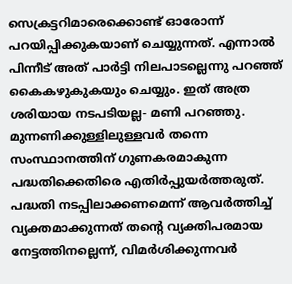സെക്രട്ടറിമാരെക്കൊണ്ട് ഓരോന്ന് പറയിപ്പിക്കുകയാണ് ചെയ്യുന്നത്. എന്നാൽ പിന്നീട് അത് പാർട്ടി നിലപാടല്ലെന്നു പറഞ്ഞ് കൈകഴുകുകയും ചെയ്യും. ഇത് അത്ര ശരിയായ നടപടിയല്ല- മണി പറഞ്ഞു. മുന്നണിക്കുള്ളിലുള്ളവർ തന്നെ സംസ്ഥാനത്തിന് ഗുണകരമാകുന്ന പദ്ധതിക്കെതിരെ എതിർപ്പുയർത്തരുത്. പദ്ധതി നടപ്പിലാക്കണമെന്ന് ആവർത്തിച്ച് വ്യക്തമാക്കുന്നത് തന്‍റെ വ്യക്തിപരമായ നേട്ടത്തിനല്ലെന്ന്, വിമർശിക്കുന്നവർ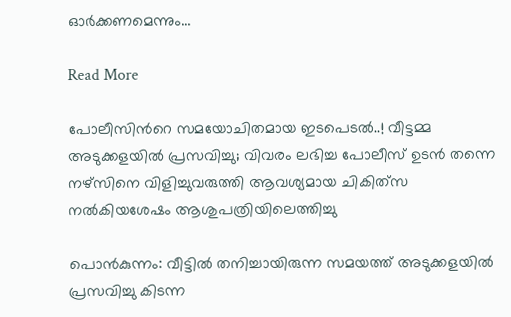ഓർക്കണമെന്നും…

Read More

പോലീസിന്‍റെ സമയോചിതമായ ഇടപെടൽ..! വീട്ടമ്മ അടുക്കളയിൽ പ്രസവിച്ചു; വിവരം ലഭിച്ച പോലീസ് ഉടൻ തന്നെ നഴ്സിനെ വിളിച്ചുവരുത്തി ആവശ്യമായ ചികിത്‌സ നൽകിയശേഷം ആശുപത്രിയിലെത്തിച്ചു

പൊൻകുന്നം: വീട്ടിൽ തനിച്ചായിരുന്ന സമയത്ത് അടുക്കളയിൽ പ്രസവിച്ചു കിടന്ന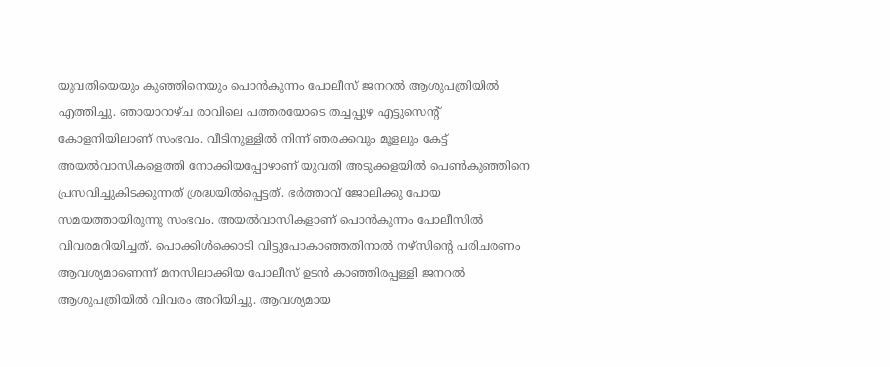യുവതിയെയും കുഞ്ഞിനെയും പൊൻകുന്നം പോലീസ് ജനറൽ ആശുപത്രിയിൽ എത്തിച്ചു. ഞായാറാഴ്ച രാവിലെ പത്തരയോടെ തച്ചപ്പുഴ എട്ടുസെന്‍റ് കോളനിയിലാണ് സംഭവം. വീടിനുള്ളിൽ നിന്ന് ഞരക്കവും മൂളലും കേട്ട് അയൽവാസികളെത്തി നോക്കിയപ്പോഴാണ് യുവതി അടുക്കളയിൽ പെണ്‍കുഞ്ഞിനെ പ്രസവിച്ചുകിടക്കുന്നത് ശ്രദ്ധയിൽപ്പെട്ടത്. ഭർത്താവ് ജോലിക്കു പോയ സമയത്തായിരുന്നു സംഭവം. അയൽവാസികളാണ് പൊൻകുന്നം പോലീസിൽ വിവരമറിയിച്ചത്. പൊക്കിൾക്കൊടി വിട്ടുപോകാഞ്ഞതിനാൽ നഴ്സിന്‍റെ പരിചരണം ആവശ്യമാണെന്ന് മനസിലാക്കിയ പോലീസ് ഉടൻ കാഞ്ഞിരപ്പള്ളി ജനറൽ ആശുപത്രിയിൽ വിവരം അറിയിച്ചു. ആവശ്യമായ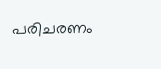പരിചരണം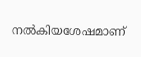നൽകിയശേഷമാണ്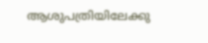ആശുപത്രിയിലേക്കു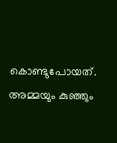കൊണ്ടുപോയത്. അമ്മയും കുഞ്ഞും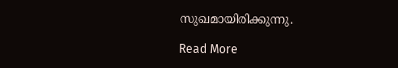സുഖമായിരിക്കുന്നു.

Read More